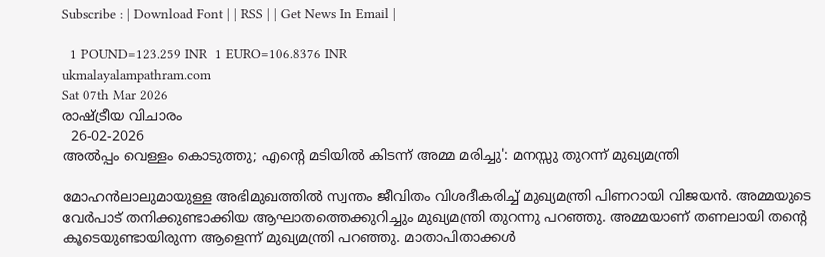Subscribe : | Download Font | | RSS | | Get News In Email |

  1 POUND=123.259 INR  1 EURO=106.8376 INR
ukmalayalampathram.com
Sat 07th Mar 2026
രാഷ്ട്രീയ വിചാരം
  26-02-2026
അല്‍പ്പം വെള്ളം കൊടുത്തു; എന്റെ മടിയില്‍ കിടന്ന് അമ്മ മരിച്ചു': മനസ്സു തുറന്ന് മുഖ്യമന്ത്രി

മോഹന്‍ലാലുമായുള്ള അഭിമുഖത്തില്‍ സ്വന്തം ജീവിതം വിശദീകരിച്ച് മുഖ്യമന്ത്രി പിണറായി വിജയന്‍. അമ്മയുടെ വേര്‍പാട് തനിക്കുണ്ടാക്കിയ ആഘാതത്തെക്കുറിച്ചും മുഖ്യമന്ത്രി തുറന്നു പറഞ്ഞു. അമ്മയാണ് തണലായി തന്റെ കൂടെയുണ്ടായിരുന്ന ആളെന്ന് മുഖ്യമന്ത്രി പറഞ്ഞു. മാതാപിതാക്കള്‍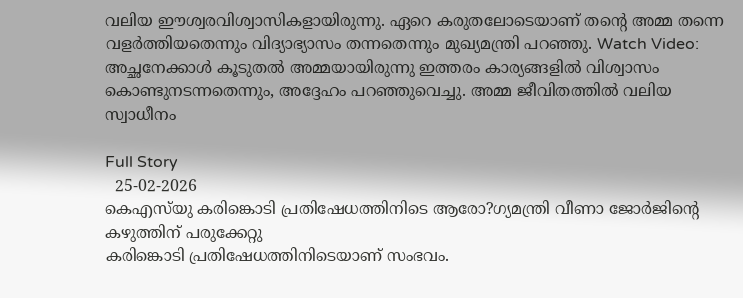വലിയ ഈശ്വരവിശ്വാസികളായിരുന്നു. ഏറെ കരുതലോടെയാണ് തന്റെ അമ്മ തന്നെ വളര്‍ത്തിയതെന്നും വിദ്യാഭ്യാസം തന്നതെന്നും മുഖ്യമന്ത്രി പറഞ്ഞു. Watch Video: അച്ഛനേക്കാള്‍ കൂടുതല്‍ അമ്മയായിരുന്നു ഇത്തരം കാര്യങ്ങളില്‍ വിശ്വാസം കൊണ്ടുനടന്നതെന്നും, അദ്ദേഹം പറഞ്ഞുവെച്ചു. അമ്മ ജീവിതത്തില്‍ വലിയ സ്വാധീനം

Full Story
  25-02-2026
കെഎസ്‌യു കരിങ്കൊടി പ്രതിഷേധത്തിനിടെ ആരോ?ഗ്യമന്ത്രി വീണാ ജോര്‍ജിന്റെ കഴുത്തിന് പരുക്കേറ്റു
കരിങ്കൊടി പ്രതിഷേധത്തിനിടെയാണ് സംഭവം.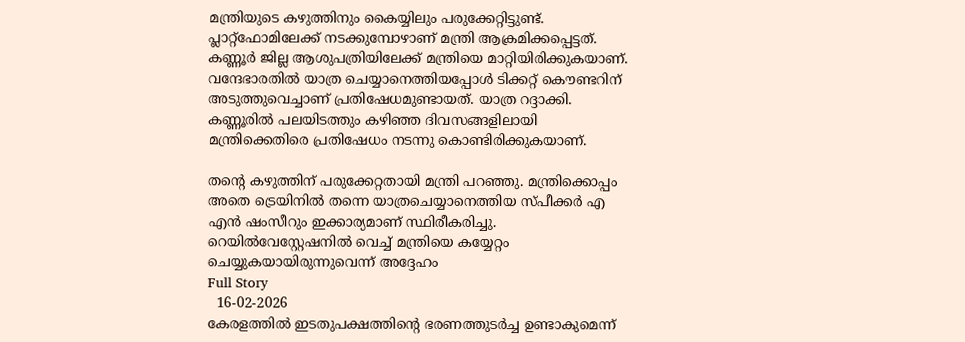മന്ത്രിയുടെ കഴുത്തിനും കൈയ്യിലും പരുക്കേറ്റിട്ടുണ്ട്. പ്ലാറ്റ്‌ഫോമിലേക്ക് നടക്കുമ്പോഴാണ് മന്ത്രി ആക്രമിക്കപ്പെട്ടത്. കണ്ണൂര്‍ ജില്ല ആശുപത്രിയിലേക്ക് മന്ത്രിയെ മാറ്റിയിരിക്കുകയാണ്. വന്ദേഭാരതില്‍ യാത്ര ചെയ്യാനെത്തിയപ്പോള്‍ ടിക്കറ്റ് കൌണ്ടറിന് അടുത്തുവെച്ചാണ് പ്രതിഷേധമുണ്ടായത്. യാത്ര റദ്ദാക്കി. കണ്ണൂരില്‍ പലയിടത്തും കഴിഞ്ഞ ദിവസങ്ങളിലായി മന്ത്രിക്കെതിരെ പ്രതിഷേധം നടന്നു കൊണ്ടിരിക്കുകയാണ്.

തന്റെ കഴുത്തിന് പരുക്കേറ്റതായി മന്ത്രി പറഞ്ഞു. മന്ത്രിക്കൊപ്പം അതെ ട്രെയിനില്‍ തന്നെ യാത്രചെയ്യാനെത്തിയ സ്പീക്കര്‍ എ എന്‍ ഷംസീറും ഇക്കാര്യമാണ് സ്ഥിരീകരിച്ചു. റെയില്‍വേസ്റ്റേഷനില്‍ വെച്ച് മന്ത്രിയെ കയ്യേറ്റം ചെയ്യുകയായിരുന്നുവെന്ന് അദ്ദേഹം
Full Story
  16-02-2026
കേരളത്തില്‍ ഇടതുപക്ഷത്തിന്റെ ഭരണത്തുടര്‍ച്ച ഉണ്ടാകുമെന്ന്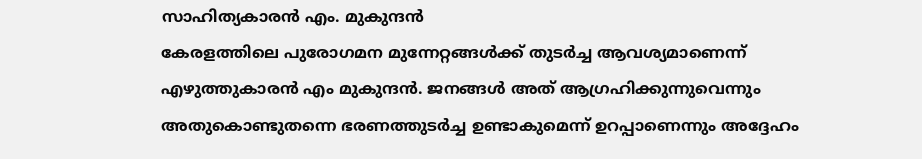സാഹിത്യകാരന്‍ എം. മുകുന്ദന്‍
കേരളത്തിലെ പുരോഗമന മുന്നേറ്റങ്ങള്‍ക്ക് തുടര്‍ച്ച ആവശ്യമാണെന്ന് എഴുത്തുകാരന്‍ എം മുകുന്ദന്‍. ജനങ്ങള്‍ അത് ആഗ്രഹിക്കുന്നുവെന്നും അതുകൊണ്ടുതന്നെ ഭരണത്തുടര്‍ച്ച ഉണ്ടാകുമെന്ന് ഉറപ്പാണെന്നും അദ്ദേഹം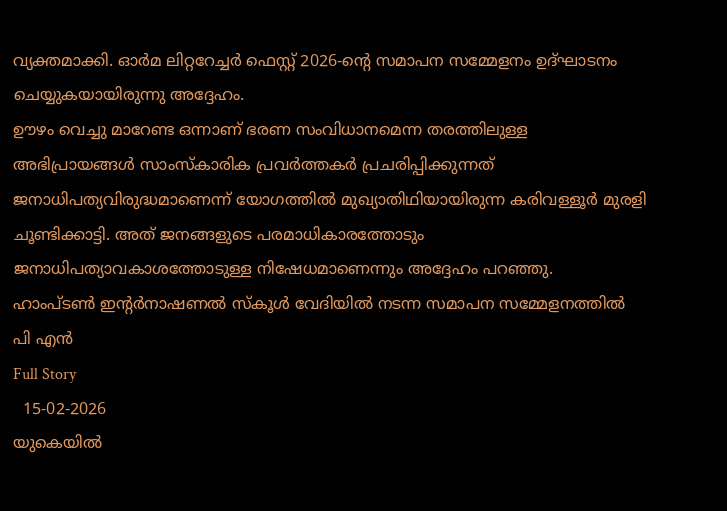വ്യക്തമാക്കി. ഓര്‍മ ലിറ്ററേച്ചര്‍ ഫെസ്റ്റ് 2026-ന്റെ സമാപന സമ്മേളനം ഉദ്ഘാടനം ചെയ്യുകയായിരുന്നു അദ്ദേഹം.
ഊഴം വെച്ചു മാറേണ്ട ഒന്നാണ് ഭരണ സംവിധാനമെന്ന തരത്തിലുള്ള അഭിപ്രായങ്ങള്‍ സാംസ്‌കാരിക പ്രവര്‍ത്തകര്‍ പ്രചരിപ്പിക്കുന്നത് ജനാധിപത്യവിരുദ്ധമാണെന്ന് യോഗത്തില്‍ മുഖ്യാതിഥിയായിരുന്ന കരിവള്ളൂര്‍ മുരളി ചൂണ്ടിക്കാട്ടി. അത് ജനങ്ങളുടെ പരമാധികാരത്തോടും ജനാധിപത്യാവകാശത്തോടുള്ള നിഷേധമാണെന്നും അദ്ദേഹം പറഞ്ഞു.
ഹാംപ്ടണ്‍ ഇന്റര്‍നാഷണല്‍ സ്‌കൂള്‍ വേദിയില്‍ നടന്ന സമാപന സമ്മേളനത്തില്‍ പി എന്‍
Full Story
  15-02-2026
യുകെയില്‍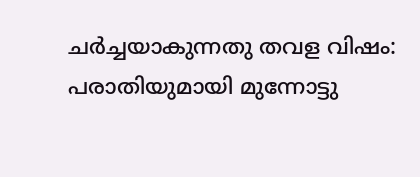ചര്‍ച്ചയാകുന്നതു തവള വിഷം: പരാതിയുമായി മുന്നോട്ടു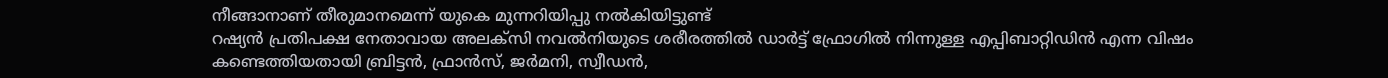നീങ്ങാനാണ് തീരുമാനമെന്ന് യുകെ മുന്നറിയിപ്പു നല്‍കിയിട്ടുണ്ട്
റഷ്യന്‍ പ്രതിപക്ഷ നേതാവായ അലക്‌സി നവല്‍നിയുടെ ശരീരത്തില്‍ ഡാര്‍ട്ട് ഫ്രോഗില്‍ നിന്നുള്ള എപ്പിബാറ്റിഡിന്‍ എന്ന വിഷം കണ്ടെത്തിയതായി ബ്രിട്ടന്‍, ഫ്രാന്‍സ്, ജര്‍മനി, സ്വീഡന്‍,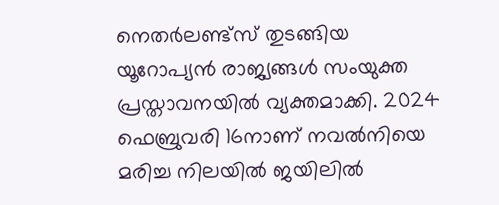നെതര്‍ലണ്ട്‌സ് തുടങ്ങിയ യൂറോപ്യന്‍ രാജ്യങ്ങള്‍ സംയുക്ത പ്രസ്താവനയില്‍ വ്യക്തമാക്കി. 2024 ഫെബ്രുവരി 16നാണ് നവല്‍നിയെ മരിച്ച നിലയില്‍ ജയിലില്‍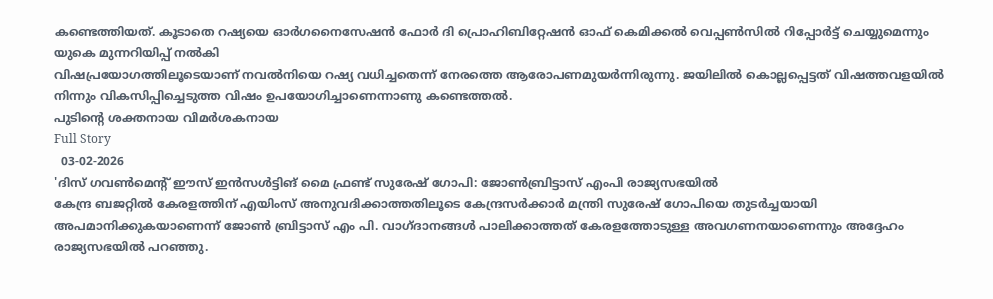കണ്ടെത്തിയത്. കൂടാതെ റഷ്യയെ ഓര്‍ഗനൈസേഷന്‍ ഫോര്‍ ദി പ്രൊഹിബിറ്റേഷന്‍ ഓഫ് കെമിക്കല്‍ വെപ്പണ്‍സില്‍ റിപ്പോര്‍ട്ട് ചെയ്യുമെന്നും യുകെ മുന്നറിയിപ്പ് നല്‍കി
വിഷപ്രയോഗത്തിലൂടെയാണ് നവല്‍നിയെ റഷ്യ വധിച്ചതെന്ന് നേരത്തെ ആരോപണമുയര്‍ന്നിരുന്നു. ജയിലില്‍ കൊല്ലപ്പെട്ടത് വിഷത്തവളയില്‍ നിന്നും വികസിപ്പിച്ചെടുത്ത വിഷം ഉപയോഗിച്ചാണെന്നാണു കണ്ടെത്തല്‍.
പുടിന്റെ ശക്തനായ വിമര്‍ശകനായ
Full Story
  03-02-2026
'ദിസ് ഗവണ്‍മെന്റ് ഈസ് ഇന്‍സള്‍ട്ടിങ് മൈ ഫ്രണ്ട് സുരേഷ് ഗോപി: ജോണ്‍ബ്രിട്ടാസ് എംപി രാജ്യസഭയില്‍
കേന്ദ്ര ബജറ്റില്‍ കേരളത്തിന് എയിംസ് അനുവദിക്കാത്തതിലൂടെ കേന്ദ്രസര്‍ക്കാര്‍ മന്ത്രി സുരേഷ് ഗോപിയെ തുടര്‍ച്ചയായി അപമാനിക്കുകയാണെന്ന് ജോണ്‍ ബ്രിട്ടാസ് എം പി. വാഗ്ദാനങ്ങള്‍ പാലിക്കാത്തത് കേരളത്തോടുള്ള അവഗണനയാണെന്നും അദ്ദേഹം രാജ്യസഭയില്‍ പറഞ്ഞു.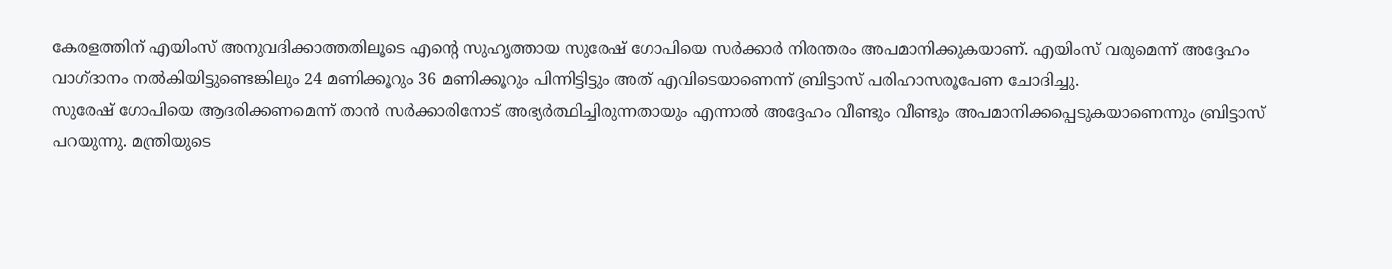കേരളത്തിന് എയിംസ് അനുവദിക്കാത്തതിലൂടെ എന്റെ സുഹൃത്തായ സുരേഷ് ഗോപിയെ സര്‍ക്കാര്‍ നിരന്തരം അപമാനിക്കുകയാണ്. എയിംസ് വരുമെന്ന് അദ്ദേഹം വാഗ്ദാനം നല്‍കിയിട്ടുണ്ടെങ്കിലും 24 മണിക്കൂറും 36 മണിക്കൂറും പിന്നിട്ടിട്ടും അത് എവിടെയാണെന്ന് ബ്രിട്ടാസ് പരിഹാസരൂപേണ ചോദിച്ചു.
സുരേഷ് ഗോപിയെ ആദരിക്കണമെന്ന് താന്‍ സര്‍ക്കാരിനോട് അഭ്യര്‍ത്ഥിച്ചിരുന്നതായും എന്നാല്‍ അദ്ദേഹം വീണ്ടും വീണ്ടും അപമാനിക്കപ്പെടുകയാണെന്നും ബ്രിട്ടാസ് പറയുന്നു. മന്ത്രിയുടെ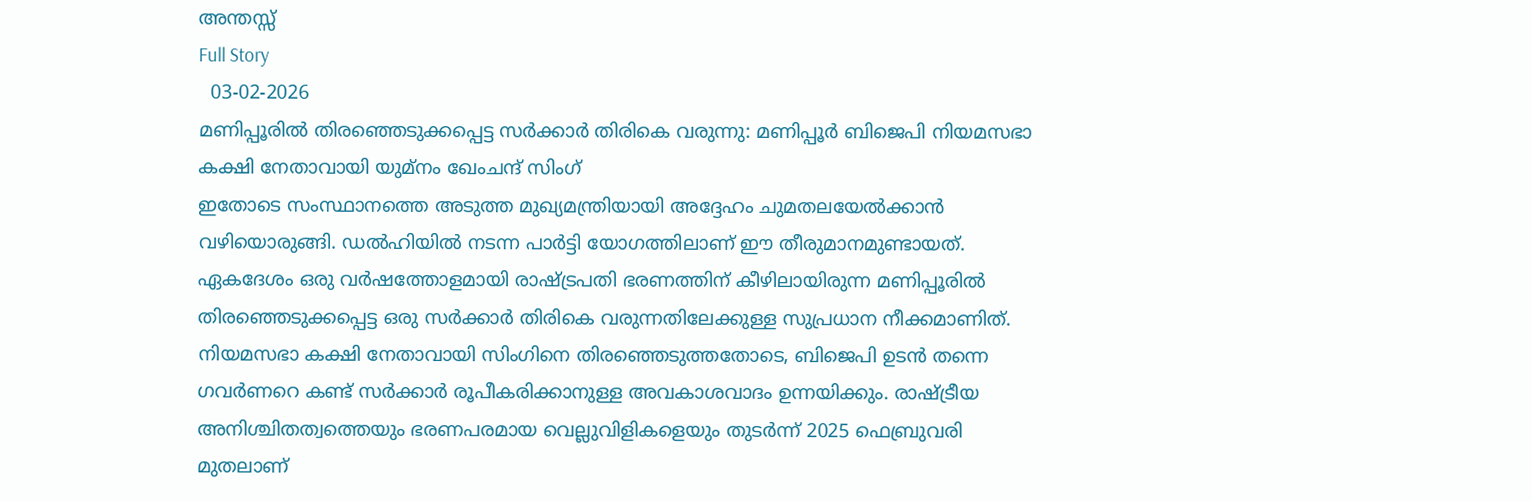അന്തസ്സ്
Full Story
  03-02-2026
മണിപ്പൂരില്‍ തിരഞ്ഞെടുക്കപ്പെട്ട സര്‍ക്കാര്‍ തിരികെ വരുന്നു: മണിപ്പൂര്‍ ബിജെപി നിയമസഭാ കക്ഷി നേതാവായി യുമ്‌നം ഖേംചന്ദ് സിംഗ്
ഇതോടെ സംസ്ഥാനത്തെ അടുത്ത മുഖ്യമന്ത്രിയായി അദ്ദേഹം ചുമതലയേല്‍ക്കാന്‍ വഴിയൊരുങ്ങി. ഡല്‍ഹിയില്‍ നടന്ന പാര്‍ട്ടി യോഗത്തിലാണ് ഈ തീരുമാനമുണ്ടായത്. ഏകദേശം ഒരു വര്‍ഷത്തോളമായി രാഷ്ട്രപതി ഭരണത്തിന് കീഴിലായിരുന്ന മണിപ്പൂരില്‍ തിരഞ്ഞെടുക്കപ്പെട്ട ഒരു സര്‍ക്കാര്‍ തിരികെ വരുന്നതിലേക്കുള്ള സുപ്രധാന നീക്കമാണിത്.
നിയമസഭാ കക്ഷി നേതാവായി സിംഗിനെ തിരഞ്ഞെടുത്തതോടെ, ബിജെപി ഉടന്‍ തന്നെ ഗവര്‍ണറെ കണ്ട് സര്‍ക്കാര്‍ രൂപീകരിക്കാനുള്ള അവകാശവാദം ഉന്നയിക്കും. രാഷ്ട്രീയ അനിശ്ചിതത്വത്തെയും ഭരണപരമായ വെല്ലുവിളികളെയും തുടര്‍ന്ന് 2025 ഫെബ്രുവരി മുതലാണ്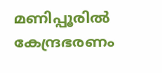മണിപ്പൂരില്‍ കേന്ദ്രഭരണം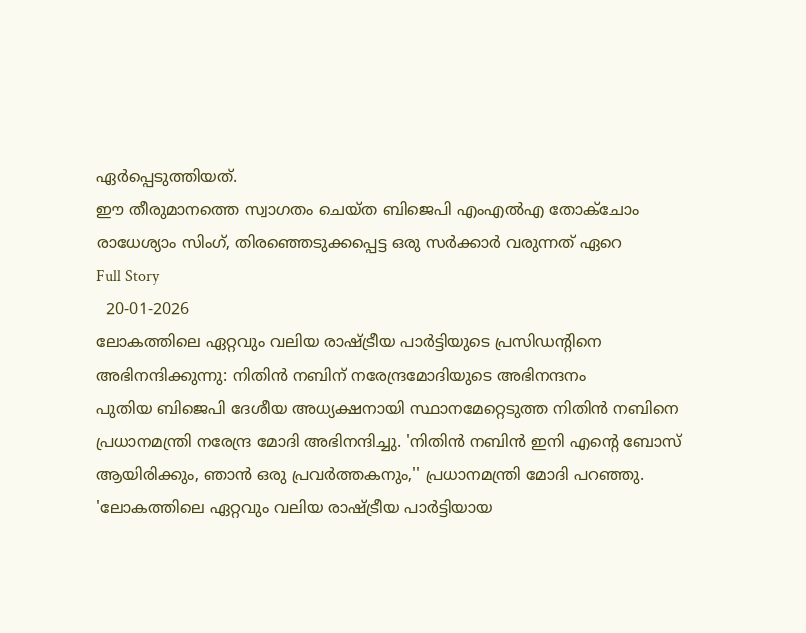ഏര്‍പ്പെടുത്തിയത്.
ഈ തീരുമാനത്തെ സ്വാഗതം ചെയ്ത ബിജെപി എംഎല്‍എ തോക്‌ചോം രാധേശ്യാം സിംഗ്, തിരഞ്ഞെടുക്കപ്പെട്ട ഒരു സര്‍ക്കാര്‍ വരുന്നത് ഏറെ
Full Story
  20-01-2026
ലോകത്തിലെ ഏറ്റവും വലിയ രാഷ്ട്രീയ പാര്‍ട്ടിയുടെ പ്രസിഡന്റിനെ അഭിനന്ദിക്കുന്നു: നിതിന്‍ നബിന് നരേന്ദ്രമോദിയുടെ അഭിനന്ദനം
പുതിയ ബിജെപി ദേശീയ അധ്യക്ഷനായി സ്ഥാനമേറ്റെടുത്ത നിതിന്‍ നബിനെ പ്രധാനമന്ത്രി നരേന്ദ്ര മോദി അഭിനന്ദിച്ചു. 'നിതിന്‍ നബിന്‍ ഇനി എന്റെ ബോസ് ആയിരിക്കും, ഞാന്‍ ഒരു പ്രവര്‍ത്തകനും,'' പ്രധാനമന്ത്രി മോദി പറഞ്ഞു. 'ലോകത്തിലെ ഏറ്റവും വലിയ രാഷ്ട്രീയ പാര്‍ട്ടിയായ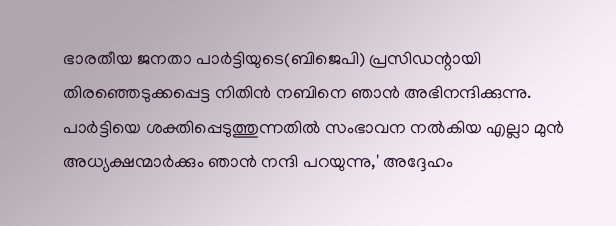ഭാരതീയ ജനതാ പാര്‍ട്ടിയുടെ(ബിജെപി) പ്രസിഡന്റായി തിരഞ്ഞെടുക്കപ്പെട്ട നിതിന്‍ നബിനെ ഞാന്‍ അഭിനന്ദിക്കുന്നു. പാര്‍ട്ടിയെ ശക്തിപ്പെടുത്തുന്നതില്‍ സംഭാവന നല്‍കിയ എല്ലാ മുന്‍ അധ്യക്ഷന്മാര്‍ക്കും ഞാന്‍ നന്ദി പറയുന്നു,' അദ്ദേഹം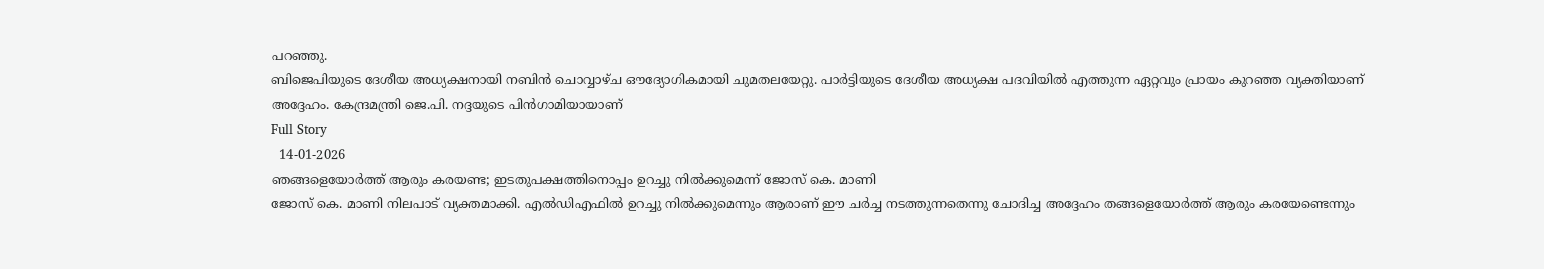പറഞ്ഞു.
ബിജെപിയുടെ ദേശീയ അധ്യക്ഷനായി നബിന്‍ ചൊവ്വാഴ്ച ഔദ്യോഗികമായി ചുമതലയേറ്റു. പാര്‍ട്ടിയുടെ ദേശീയ അധ്യക്ഷ പദവിയില്‍ എത്തുന്ന ഏറ്റവും പ്രായം കുറഞ്ഞ വ്യക്തിയാണ് അദ്ദേഹം. കേന്ദ്രമന്ത്രി ജെ.പി. നദ്ദയുടെ പിന്‍ഗാമിയായാണ്
Full Story
  14-01-2026
ഞങ്ങളെയോര്‍ത്ത് ആരും കരയണ്ട; ഇടതുപക്ഷത്തിനൊപ്പം ഉറച്ചു നില്‍ക്കുമെന്ന് ജോസ് കെ. മാണി
ജോസ് കെ. മാണി നിലപാട് വ്യക്തമാക്കി. എല്‍ഡിഎഫില്‍ ഉറച്ചു നില്‍ക്കുമെന്നും ആരാണ് ഈ ചര്‍ച്ച നടത്തുന്നതെന്നു ചോദിച്ച അദ്ദേഹം തങ്ങളെയോര്‍ത്ത് ആരും കരയേണ്ടെന്നും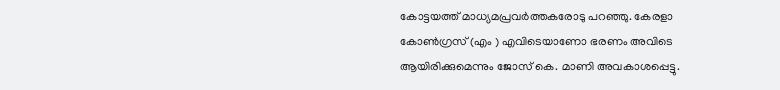കോട്ടയത്ത് മാധ്യമപ്രവര്‍ത്തകരോടു പറഞ്ഞു. കേരളാ കോണ്‍ഗ്രസ് (എം ) എവിടെയാണോ ഭരണം അവിടെ ആയിരിക്കുമെന്നും ജോസ് കെ. മാണി അവകാശപ്പെട്ടു.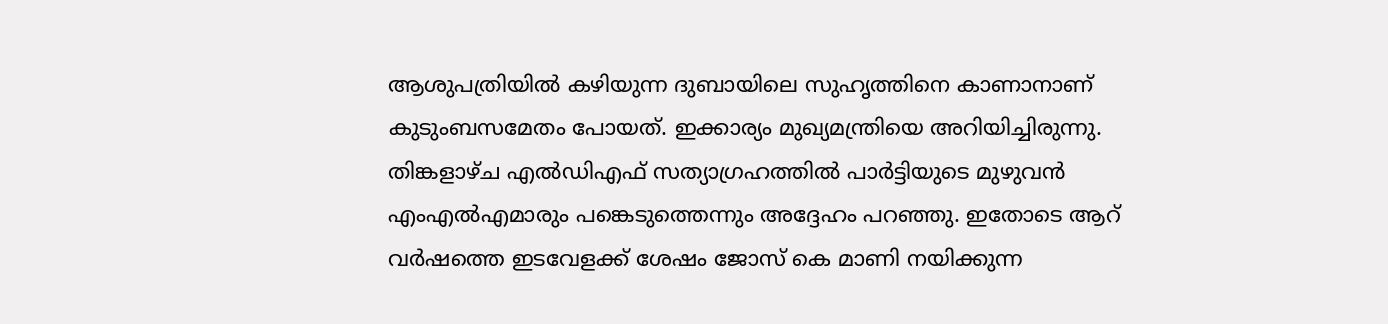ആശുപത്രിയില്‍ കഴിയുന്ന ദുബായിലെ സുഹൃത്തിനെ കാണാനാണ് കുടുംബസമേതം പോയത്. ഇക്കാര്യം മുഖ്യമന്ത്രിയെ അറിയിച്ചിരുന്നു. തിങ്കളാഴ്ച എല്‍ഡിഎഫ് സത്യാഗ്രഹത്തില്‍ പാര്‍ട്ടിയുടെ മുഴുവന്‍ എംഎല്‍എമാരും പങ്കെടുത്തെന്നും അദ്ദേഹം പറഞ്ഞു. ഇതോടെ ആറ് വര്‍ഷത്തെ ഇടവേളക്ക് ശേഷം ജോസ് കെ മാണി നയിക്കുന്ന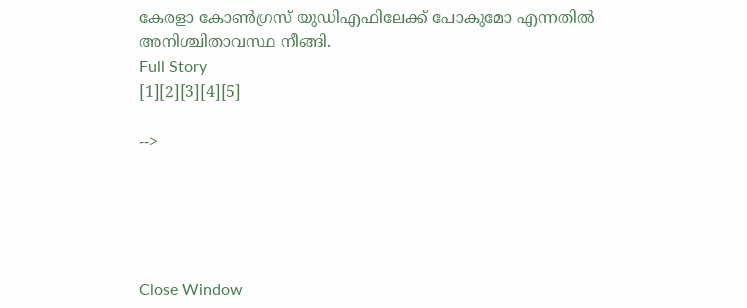കേരളാ കോണ്‍ഗ്രസ് യുഡിഎഫിലേക്ക് പോകുമോ എന്നതില്‍ അനിശ്ചിതാവസ്ഥ നീങ്ങി.
Full Story
[1][2][3][4][5]

-->





Close Window